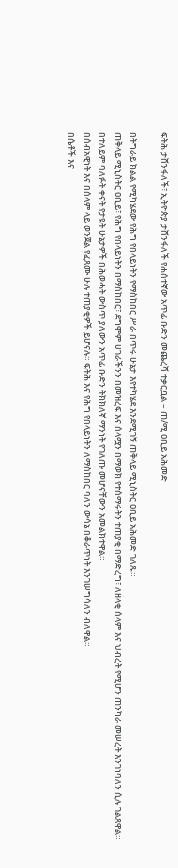ፍትሕ ታሸንፋለች፣ ኢትዮጵያ ታሸንፋለች የሐሰተኛው አጥፊ ቡድን መጨረሻ ተቃርቧል – ጠ/ሚ ዐቢይ አሕመድ

በትግራይ ክልል የሚካሄደው የሕግ የበላይነትን የማስከበር ሥራ በጥሩ ሁኔታ እየተካሄደ እንደሚገኝ ጠቅላይ ሚኒስትር ዐቢይ አሕመድ ገለጹ።
ጠቅላይ ሚኒስትር ዐቢይ፣ የሕግ የበላይነትን በማስከበር፣ ደግሞም ሀገራችንን በመዝረፍ እና ሰላሟን በማወክ የተሰማሩትን ተጠያቂ በማድረግ፣ ለዘላቂ ሰላም እና ህብረት የሚሆን ጠንካራ መሠረት እንገነባለን ሲሉ ገልጸዋል።
በተለይም ባለፉት ቀናት የታዩት ሁኔታዎች በሕወሓት ውስጥ ያለውን አጥፊ ቡድን ትክክለኛ ማንነት የገለጡ መሆናቸውን አመልክተዋል።
በሰብአዊነት እና በሰላም ላይ ወንጀል የፈጸሙ ሁሉ ተጠያቂዎች ይሆናሉ። ፍትሕ እና የሕግ የበላይነትን ለማስከበር ባለን ውሳኔ በቆራጥነት እንገሠግሳለን ብለዋል።
በሴቶች እና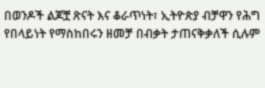በወንዶች ልጆቿ ጽናት እና ቆራጥነት፣ ኢትዮጵያ ብቻዋን የሕግ የበላይነት የማስከበሩን ዘመቻ በብቃት ታጠናቅቃለች ሲሉም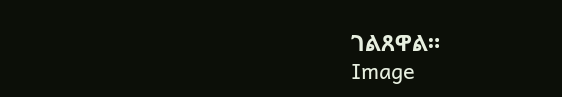ገልጸዋል።
Image